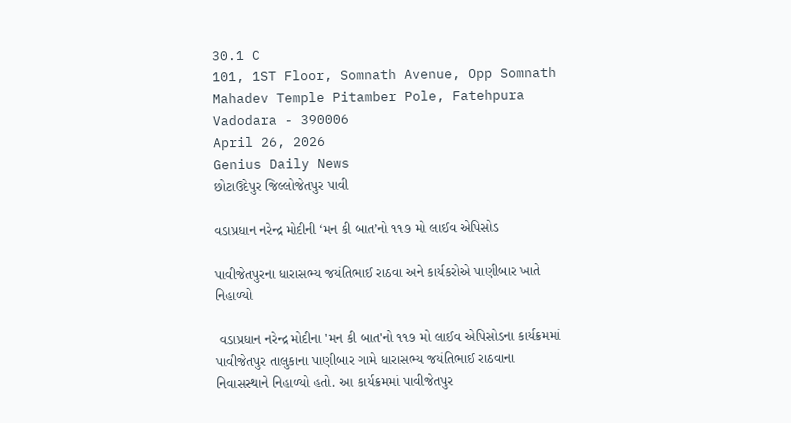30.1 C
101, 1ST Floor, Somnath Avenue, Opp Somnath Mahadev Temple Pitamber Pole, Fatehpura Vadodara - 390006
April 26, 2026
Genius Daily News
છોટાઉદેપુર જિલ્લોજેતપુર પાવી

વડાપ્રધાન નરેન્દ્ર મોદીની ‘મન કી બાત’નો ૧૧૭ મો લાઈવ એપિસોડ

પાવીજેતપુરના ધારાસભ્ય જયંતિભાઈ રાઠવા અને કાર્યકરોએ પાણીબાર ખાતે નિહાળ્યો

 વડાપ્રધાન નરેન્દ્ર મોદીના 'મન કી બાત'નો ૧૧૭ મો લાઈવ એપિસોડના કાર્યક્રમમાં પાવીજેતપુર તાલુકાના પાણીબાર ગામે ધારાસભ્ય જયંતિભાઈ રાઠવાના નિવાસસ્થાને નિહાળ્યો હતો. આ કાર્યક્રમમાં પાવીજેતપુર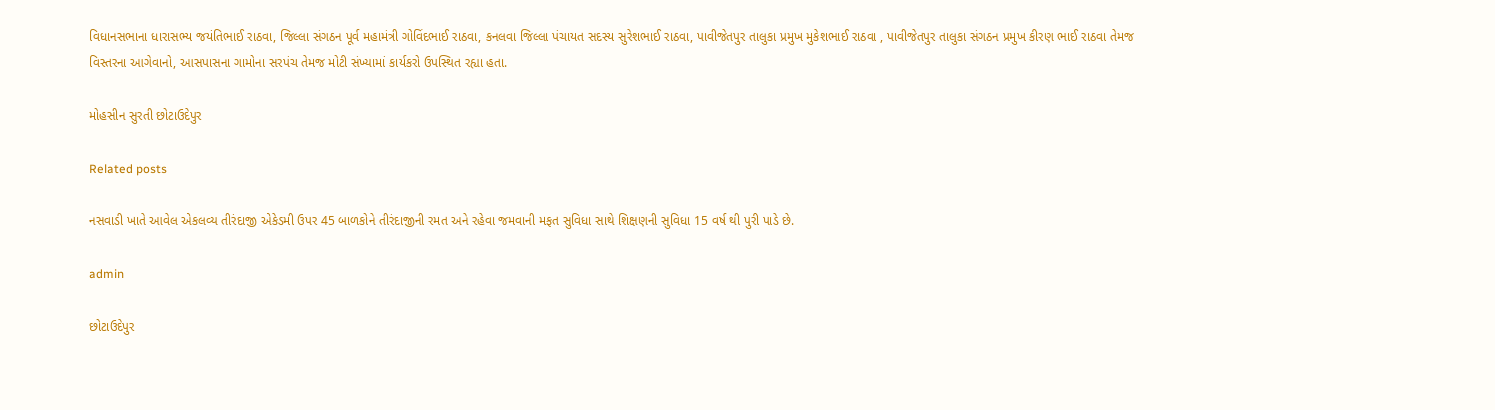વિધાનસભાના ધારાસભ્ય જયંતિભાઈ રાઠવા, જિલ્લા સંગઠન પૂર્વ મહામંત્રી ગોવિંદભાઈ રાઠવા, કનલવા જિલ્લા પંચાયત સદસ્ય સુરેશભાઈ રાઠવા, પાવીજેતપુર તાલુકા પ્રમુખ મુકેશભાઈ રાઠવા , પાવીજેતપુર તાલુકા સંગઠન પ્રમુખ કીરણ ભાઈ રાઠવા તેમજ વિસ્તરના આગેવાનો, આસપાસના ગામોના સરપંચ તેમજ મોટી સંખ્યામાં કાર્યકરો ઉપસ્થિત રહ્યા હતા.

મોહસીન સુરતી છોટાઉદેપુર

Related posts

નસવાડી ખાતે આવેલ એકલવ્ય તીરંદાજી એકેડમી ઉપર 45 બાળકોને તીરંદાજીની રમત અને રહેવા જમવાની મફત સુવિધા સાથે શિક્ષણની સુવિધા 15 વર્ષ થી પુરી પાડે છે.

admin

છોટાઉદેપુર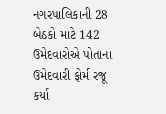નગરપાલિકાની 28 બેઠકો માટે 142 ઉમેદવારોએ પોતાના ઉમેદવારી ફોર્મ રજૂ કર્યા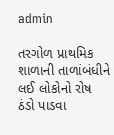admin

તરગોળ પ્રાથમિક શાળાની તાળાંબંધીને લઈ લોકોનો રોષ ઠંડો પાડવા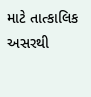માટે તાત્કાલિક અસરથી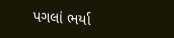પગલાં ભર્યા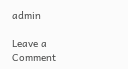admin

Leave a Comment